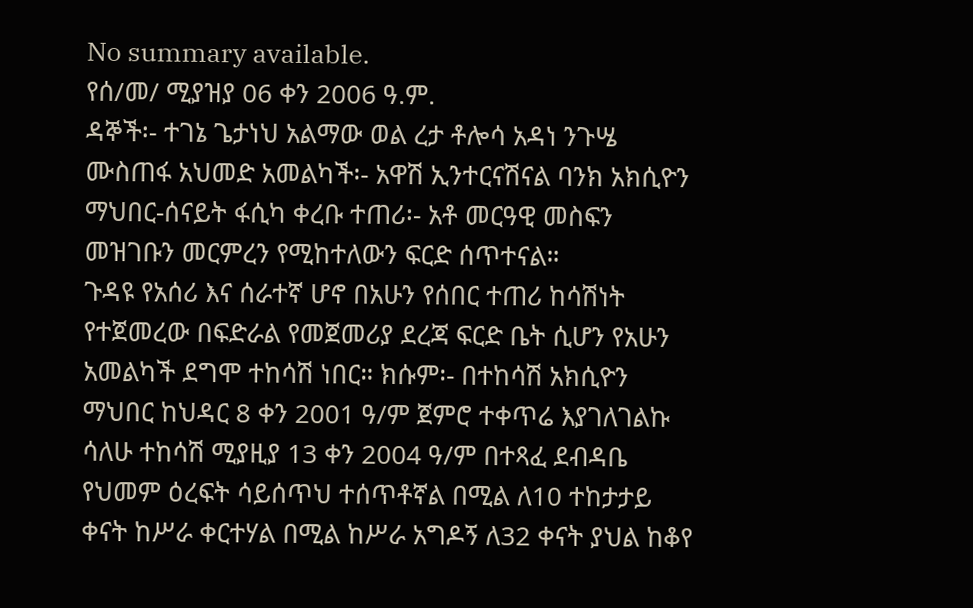No summary available.
የሰ/መ/ ሚያዝያ 06 ቀን 2006 ዓ.ም.
ዳኞች፡- ተገኔ ጌታነህ አልማው ወል ረታ ቶሎሳ አዳነ ንጉሤ ሙስጠፋ አህመድ አመልካች፡- አዋሽ ኢንተርናሽናል ባንክ አክሲዮን ማህበር-ሰናይት ፋሲካ ቀረቡ ተጠሪ፡- አቶ መርዓዊ መስፍን መዝገቡን መርምረን የሚከተለውን ፍርድ ሰጥተናል።
ጉዳዩ የአሰሪ እና ሰራተኛ ሆኖ በአሁን የሰበር ተጠሪ ከሳሽነት የተጀመረው በፍድራል የመጀመሪያ ደረጃ ፍርድ ቤት ሲሆን የአሁን አመልካች ደግሞ ተከሳሽ ነበር። ክሱም፡- በተከሳሽ አክሲዮን ማህበር ከህዳር 8 ቀን 2001 ዓ/ም ጀምሮ ተቀጥሬ እያገለገልኩ ሳለሁ ተከሳሽ ሚያዚያ 13 ቀን 2004 ዓ/ም በተጻፈ ደብዳቤ የህመም ዕረፍት ሳይሰጥህ ተሰጥቶኛል በሚል ለ10 ተከታታይ ቀናት ከሥራ ቀርተሃል በሚል ከሥራ አግዶኝ ለ32 ቀናት ያህል ከቆየ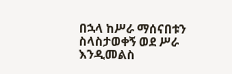በኋላ ከሥራ ማሰናበቱን ስላስታወቀኝ ወደ ሥራ እንዲመልስ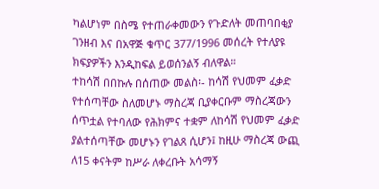ካልሆነም በስሜ የተጠራቀመውን የጉድለት መጠባበቂያ ገንዘብ እና በአዋጅ ቁጥር 377/1996 መሰረት የተለያዩ ክፍያዎችን እንዲከፍል ይወሰንልኝ ብለዋል።
ተከሳሽ በበኩሉ በሰጠው መልስ፡- ከሳሽ የህመም ፈቃድ የተሰጣቸው ስለመሆኑ ማስረጃ ቢያቀርቡም ማስረጃውን ሰጥቷል የተባለው የሕክምና ተቋም ለከሳሽ የህመም ፈቃድ ያልተሰጣቸው መሆኑን የገልጸ ሲሆን፤ ከዚሁ ማስረጃ ውጪ ለ15 ቀናትም ከሥራ ለቀረቡት አሳማኝ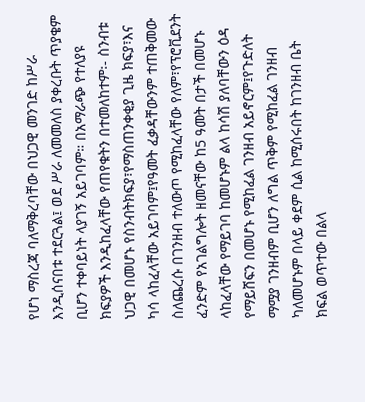የሆነ ማስረጃ ባለማቅረባቸው በህጋዊ መንገድ ከሥራ እንዲሰናበቱ ተደርጓል፤ ወደ ሥራ ለመመለስ ያቀረቡት ጥያቄም ቢሆን ተቀባይነት ላያገኝ አይገባም። በአማራጭ የተለያዩ ክፍያዎች እንዲከፈላቸው የጠየቁትን በተመለከተም፡- ስንብቱ ህጋዊ በመሆኑ የስንብትክፍያ፣የማስጠንቀቂያ ጊዜ ክፍያ፣እና ካሳ ላከፈላቸው አይገባም፤የዓመት ፈቃዳቸውንም ተጠቅመው ስለጨረሱ በገንዘብ ተለውጦ የሚከፈላቸው የለም፣የፕሮቪደንት ፈንድም የአገልግሎት ዘመናቸው ከ5 ዓመት በታች በመሆኑ ላከፈላቸው የማይገባ ከመሆኑም ልላ ከሳሽ ያለባቸውን ዕዳ የማይሸፍን በመሆኑ የሚከፈል ገንዘብ አይኖርም፤የጉድለት ማሟያ ገንዘብም ቢሆን ለግል ጥቅም የሚከፈል ገንዘብ ካለመሆኑም በላይ ቀደም ሲል ከሚሰሩበት ከገንዘብ ቤት ክፍል ወጥተው በልላ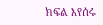ክፍል እየሰሩ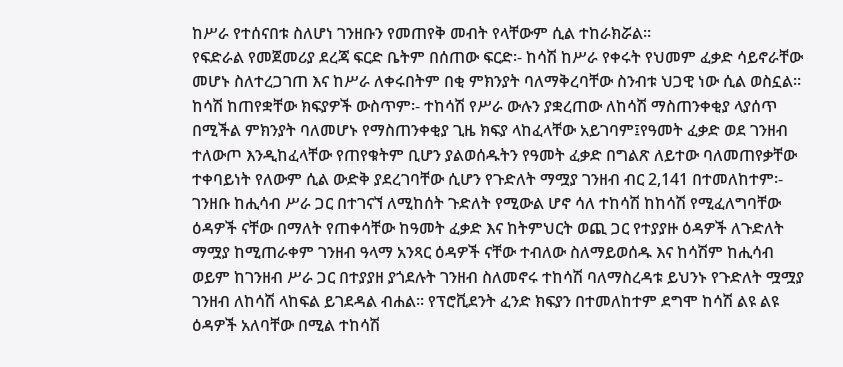ከሥራ የተሰናበቱ ስለሆነ ገንዘቡን የመጠየቅ መብት የላቸውም ሲል ተከራክሯል።
የፍድራል የመጀመሪያ ደረጃ ፍርድ ቤትም በሰጠው ፍርድ፡- ከሳሽ ከሥራ የቀሩት የህመም ፈቃድ ሳይኖራቸው መሆኑ ስለተረጋገጠ እና ከሥራ ለቀሩበትም በቂ ምክንያት ባለማቅረባቸው ስንብቱ ህጋዊ ነው ሲል ወስኗል። ከሳሽ ከጠየቋቸው ክፍያዎች ውስጥም፡- ተከሳሽ የሥራ ውሉን ያቋረጠው ለከሳሽ ማስጠንቀቂያ ላያሰጥ በሚችል ምክንያት ባለመሆኑ የማስጠንቀቂያ ጊዜ ክፍያ ላከፈላቸው አይገባም፤የዓመት ፈቃድ ወደ ገንዘብ ተለውጦ እንዲከፈላቸው የጠየቁትም ቢሆን ያልወሰዱትን የዓመት ፈቃድ በግልጽ ለይተው ባለመጠየቃቸው ተቀባይነት የለውም ሲል ውድቅ ያደረገባቸው ሲሆን የጉድለት ማሟያ ገንዘብ ብር 2,141 በተመለከተም፡- ገንዘቡ ከሒሳብ ሥራ ጋር በተገናኘ ለሚከሰት ጉድለት የሚውል ሆኖ ሳለ ተከሳሽ ከከሳሽ የሚፈለግባቸው ዕዳዎች ናቸው በማለት የጠቀሳቸው ከዓመት ፈቃድ እና ከትምህርት ወጪ ጋር የተያያዙ ዕዳዎች ለጉድለት ማሟያ ከሚጠራቀም ገንዘብ ዓላማ አንጻር ዕዳዎች ናቸው ተብለው ስለማይወሰዱ እና ከሳሽም ከሒሳብ ወይም ከገንዘብ ሥራ ጋር በተያያዘ ያጎደሉት ገንዘብ ስለመኖሩ ተከሳሽ ባለማስረዳቱ ይህንኑ የጉድለት ሟሟያ ገንዘብ ለከሳሽ ላከፍል ይገደዳል ብሐል። የፕሮቪደንት ፈንድ ክፍያን በተመለከተም ደግሞ ከሳሽ ልዩ ልዩ ዕዳዎች አለባቸው በሚል ተከሳሽ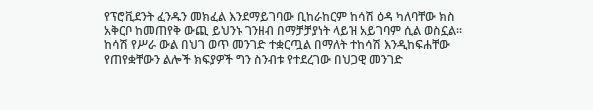የፕሮቪደንት ፈንዱን መክፈል እንደማይገባው ቢከራከርም ከሳሽ ዕዳ ካለባቸው ክስ አቅርቦ ከመጠየቅ ውጪ ይህንኑ ገንዘብ በማቻቻያነት ላይዝ አይገባም ሲል ወስኗል። ከሳሽ የሥራ ውል በህገ ወጥ መንገድ ተቋርጧል በማለት ተከሳሽ እንዲከፍሐቸው የጠየቋቸውን ልሎች ክፍያዎች ግን ስንብቱ የተደረገው በህጋዊ መንገድ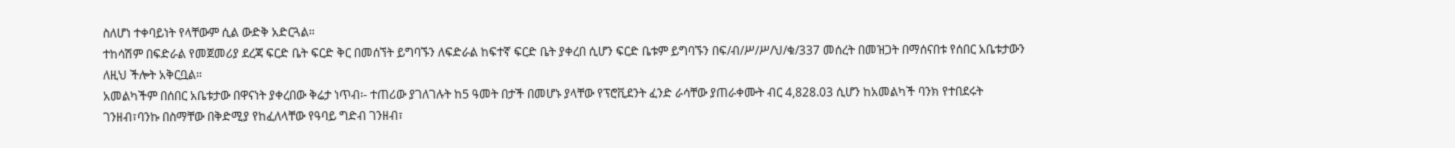ስለሆነ ተቀባይነት የላቸውም ሲል ውድቅ አድርጓል።
ተከሳሽም በፍድራል የመጀመሪያ ደረጃ ፍርድ ቤት ፍርድ ቅር በመሰኘት ይግባኙን ለፍድራል ከፍተኛ ፍርድ ቤት ያቀረበ ሲሆን ፍርድ ቤቱም ይግባኙን በፍ/ብ/ሥ/ሥ/ህ/ቁ/337 መሰረት በመዝጋት በማሰናበቱ የሰበር አቤቱታውን ለዚህ ችሎት አቅርቧል።
አመልካችም በሰበር አቤቱታው በዋናነት ያቀረበው ቅሬታ ነጥብ፡- ተጠሪው ያገለገሉት ከ5 ዓመት በታች በመሆኑ ያላቸው የፕሮቪደንት ፈንድ ራሳቸው ያጠራቀሙት ብር 4,828.03 ሲሆን ከአመልካች ባንክ የተበደሩት ገንዘብ፣ባንኩ በስማቸው በቅድሚያ የከፈለላቸው የዓባይ ግድብ ገንዘብ፣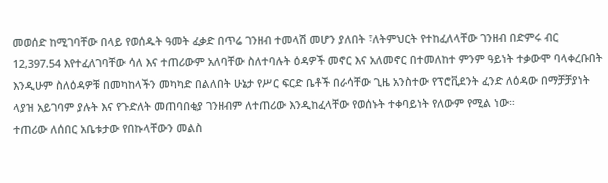መወሰድ ከሚገባቸው በላይ የወሰዱት ዓመት ፈቃድ በጥሬ ገንዘብ ተመላሽ መሆን ያለበት ፣ለትምህርት የተከፈለላቸው ገንዘብ በድምሩ ብር 12,397.54 እየተፈለገባቸው ሳለ እና ተጠሪውም አለባቸው ስለተባሉት ዕዳዎች መኖር እና አለመኖር በተመለከተ ምንም ዓይነት ተቃውሞ ባላቀረቡበት እንዲሁም ስለዕዳዎቹ በመካከላችን መካካድ በልለበት ሁኔታ የሥር ፍርድ ቤቶች በራሳቸው ጊዜ አንስተው የፕሮቪደንት ፈንድ ለዕዳው በማቻቻያነት ላያዝ አይገባም ያሉት እና የጉድለት መጠባበቂያ ገንዘብም ለተጠሪው እንዲከፈላቸው የወሰኑት ተቀባይነት የለውም የሚል ነው።
ተጠሪው ለሰበር አቤቱታው የበኩላቸውን መልስ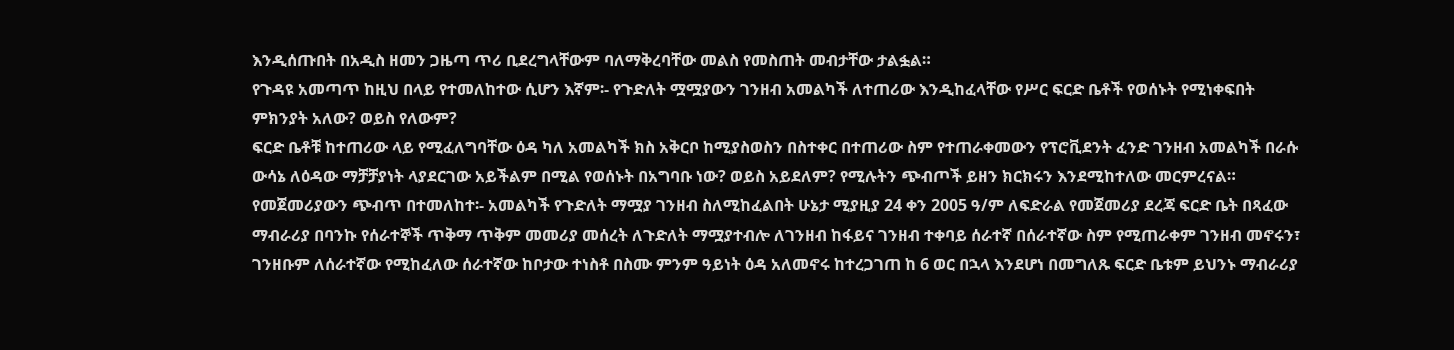እንዲሰጡበት በአዲስ ዘመን ጋዜጣ ጥሪ ቢደረግላቸውም ባለማቅረባቸው መልስ የመስጠት መብታቸው ታልፏል።
የጉዳዩ አመጣጥ ከዚህ በላይ የተመለከተው ሲሆን እኛም፡- የጉድለት ሟሟያውን ገንዘብ አመልካች ለተጠሪው እንዲከፈላቸው የሥር ፍርድ ቤቶች የወሰኑት የሚነቀፍበት ምክንያት አለው? ወይስ የለውም?
ፍርድ ቤቶቹ ከተጠሪው ላይ የሚፈለግባቸው ዕዳ ካለ አመልካች ክስ አቅርቦ ከሚያስወስን በስተቀር በተጠሪው ስም የተጠራቀመውን የፕሮቪደንት ፈንድ ገንዘብ አመልካች በራሱ ውሳኔ ለዕዳው ማቻቻያነት ላያደርገው አይችልም በሚል የወሰኑት በአግባቡ ነው? ወይስ አይደለም? የሚሉትን ጭብጦች ይዘን ክርክሩን እንደሚከተለው መርምረናል።
የመጀመሪያውን ጭብጥ በተመለከተ፡- አመልካች የጉድለት ማሟያ ገንዘብ ስለሚከፈልበት ሁኔታ ሚያዚያ 24 ቀን 2005 ዓ/ም ለፍድራል የመጀመሪያ ደረጃ ፍርድ ቤት በጻፈው ማብራሪያ በባንኩ የሰራተኞች ጥቅማ ጥቅም መመሪያ መሰረት ለጉድለት ማሟያተብሎ ለገንዘብ ከፋይና ገንዘብ ተቀባይ ሰራተኛ በሰራተኛው ስም የሚጠራቀም ገንዘብ መኖሩን፣ ገንዘቡም ለሰራተኛው የሚከፈለው ሰራተኛው ከቦታው ተነስቶ በስሙ ምንም ዓይነት ዕዳ አለመኖሩ ከተረጋገጠ ከ 6 ወር በኋላ እንደሆነ በመግለጹ ፍርድ ቤቱም ይህንኑ ማብራሪያ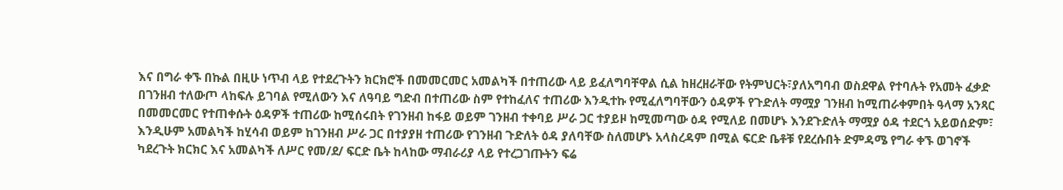እና በግራ ቀኙ በኩል በዚሁ ነጥብ ላይ የተደረጉትን ክርክሮች በመመርመር አመልካች በተጠሪው ላይ ይፈለግባቸዋል ሲል ከዘረዘራቸው የትምህርት፣ያለአግባብ ወስደዋል የተባሉት የአመት ፈቃድ በገንዘብ ተለውጦ ላከፍሉ ይገባል የሚለውን እና ለዓባይ ግድብ በተጠሪው ስም የተከፈለና ተጠሪው እንዲተኩ የሚፈለግባቸውን ዕዳዎች የጉድለት ማሟያ ገንዘብ ከሚጠራቀምበት ዓላማ አንጻር በመመርመር የተጠቀሱት ዕዳዎች ተጠሪው ከሚሰሩበት የገንዘብ ከፋይ ወይም ገንዘብ ተቀባይ ሥራ ጋር ተያይዞ ከሚመጣው ዕዳ የሚለይ በመሆኑ እንደጉድለት ማሟያ ዕዳ ተደርጎ አይወሰድም፣ እንዲሁም አመልካች ከሂሳብ ወይም ከገንዘብ ሥራ ጋር በተያያዘ ተጠሪው የገንዘብ ጉድለት ዕዳ ያለባቸው ስለመሆኑ አላስረዳም በሚል ፍርድ ቤቶቹ የደረሱበት ድምዳሜ የግራ ቀኙ ወገኖች ካደረጉት ክርክር እና አመልካች ለሥር የመ/ደ/ ፍርድ ቤት ከላከው ማብራሪያ ላይ የተረጋገጡትን ፍሬ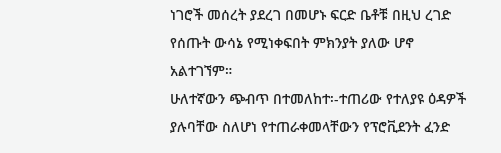ነገሮች መሰረት ያደረገ በመሆኑ ፍርድ ቤቶቹ በዚህ ረገድ የሰጡት ውሳኔ የሚነቀፍበት ምክንያት ያለው ሆኖ አልተገኘም።
ሁለተኛውን ጭብጥ በተመለከተ፡-ተጠሪው የተለያዩ ዕዳዎች ያሉባቸው ስለሆነ የተጠራቀመላቸውን የፕሮቪደንት ፈንድ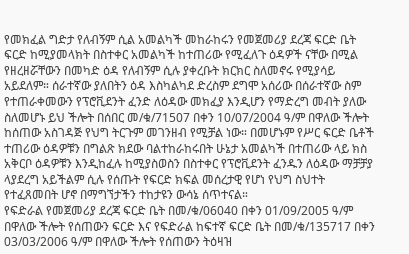የመክፈል ግድታ የለብኝም ሲል አመልካች መከራከሩን የመጀመሪያ ደረጃ ፍርድ ቤት ፍርድ ከሚያመላክት በስተቀር አመልካች ከተጠሪው የሚፈለጉ ዕዳዎች ናቸው በሚል የዘረዘሯቸውን በመካድ ዕዳ የለብኝም ሲሉ ያቀረቡት ክርክር ስለመኖሩ የሚያሳይ አይደለም። ሰራተኛው ያለበትን ዕዳ እስካልካደ ድረስም ደግሞ አሰሪው በሰራተኛው ስም የተጠራቀመውን የፕሮቪደንት ፈንድ ለዕዳው መክፈያ እንዲሆን የማድረግ መብት ያለው ስለመሆኑ ይህ ችሎት በሰበር መ/ቁ/71507 በቀን 10/07/2004 ዓ/ም በዋለው ችሎት ከሰጠው አስገዳጅ የህግ ትርጉም መገንዘብ የሚቻል ነው። በመሆኑም የሥር ፍርድ ቤቶች ተጠሪው ዕዳዎቹን በግልጽ ክደው ባልተከራከሩበት ሁኔታ አመልካች በተጠሪው ላይ ክስ አቅርቦ ዕዳዎቹን እንዲከፈሉ ከሚያስወስን በስተቀር የፕሮቪደንት ፈንዱን ለዕዳው ማቻቻያ ላያደረግ አይችልም ሲሉ የሰጡት የፍርድ ክፍል መሰረታዊ የሆነ የህግ ስህተት የተፈጸመበት ሆኖ በማግኘታችን ተከታዩን ውሳኔ ሰጥተናል።
የፍድራል የመጀመሪያ ደረጃ ፍርድ ቤት በመ/ቁ/06040 በቀን 01/09/2005 ዓ/ም በዋለው ችሎት የሰጠውን ፍርድ እና የፍድራል ከፍተኛ ፍርድ ቤት በመ/ቁ/135717 በቀን 03/03/2006 ዓ/ም በዋለው ችሎት የሰጠውን ትዕዛዝ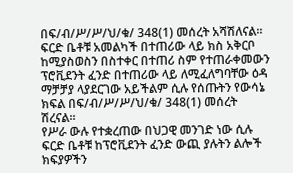በፍ/ብ/ሥ/ሥ/ህ/ቁ/ 348(1) መሰረት አሻሽለናል።
ፍርድ ቤቶቹ አመልካች በተጠሪው ላይ ክስ አቅርቦ ከሚያስወስን በስተቀር በተጠሪ ስም የተጠራቀመውን ፕሮቪደንት ፈንድ በተጠሪው ላይ ለሚፈለግባቸው ዕዳ ማቻቻያ ላያደርገው አይችልም ሲሉ የሰጡትን የውሳኔ ክፍል በፍ/ብ/ሥ/ሥ/ህ/ቁ/ 348(1) መሰረት ሽረናል።
የሥራ ውሉ የተቋረጠው በህጋዊ መንገድ ነው ሲሉ ፍርድ ቤቶቹ ከፕሮቪደንት ፈንድ ውጪ ያሉትን ልሎች ክፍያዎችን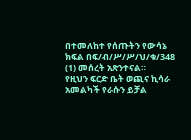በተመለከተ የሰጡትን የውሳኔ ክፍል በፍ/ብ/ሥ/ሥ/ህ/ቁ/348 (1) መሰረት አጽንተናል።
የዚህን ፍርድ ቤት ወጪና ኪሳራ አመልካች የራሱን ይቻል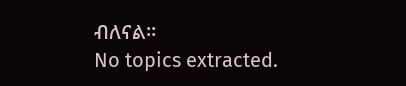ብለናል።
No topics extracted.